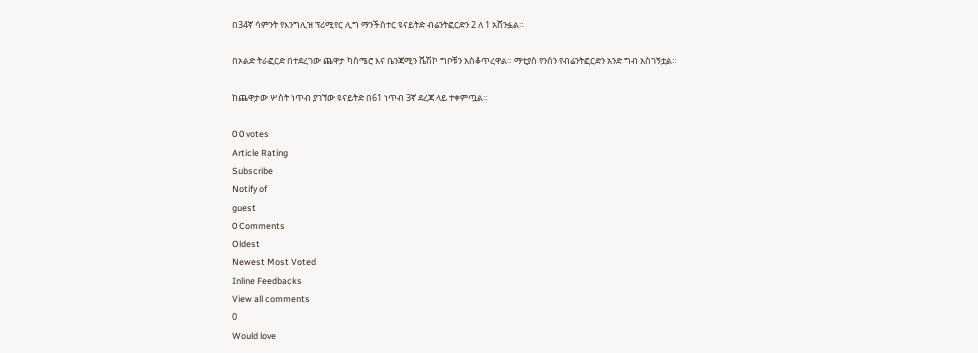በ34ኛ ሳምንት የእንግሊዝ ፕሪሚየር ሊግ ማንችስተር ዩናይትድ ብሬንትፎርድን 2 ለ 1 አሸንፏል።

በኦልድ ትራፎርድ በተደረገው ጨዋታ ካስሜሮ እና ቤንጃሚን ሼሽኮ ግቦቹን አስቆጥረዋል። ማቲያስ የንሰን የብሬንትፎርድን አንድ ግብ አስገኝቷል።

ከጨዋታው ሦስት ነጥብ ያገኘው ዩናይትድ በ61 ነጥብ 3ኛ ደረጃ ላይ ተቀምጧል።

0 0 votes
Article Rating
Subscribe
Notify of
guest
0 Comments
Oldest
Newest Most Voted
Inline Feedbacks
View all comments
0
Would love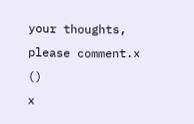your thoughts, please comment.x
()
x